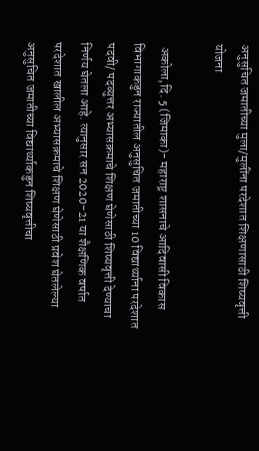अनुसुचित जमातीच्या मुला/मुलींना परदेशात शिक्षणासाठी शिष्यवृत्ती योजना

 अकोला,दि. 5 (जिमाका)- महाराष्ट्र शासनाचे आदिवासी विकास विभागाकडुन राज्यातील अनुसुचित जमातीच्या 10 विद्यार्थ्याना परदेशात पदवी/ पदव्युत्तर अभ्यासक्रमाचे शिक्षण घेणेसाठी शिष्यवृत्ती देण्याचा निर्णय घेतला आहे. त्यानुसार सन 2020-21 या शैक्षणिक वर्षात परदेशात खालील अभ्यासक्रमाचे शिक्षण घेणेसाठी प्रवेश घेतलेल्या अनुसुचित जमातीच्या विद्यार्थ्याकडुन शिष्यवृत्तीचा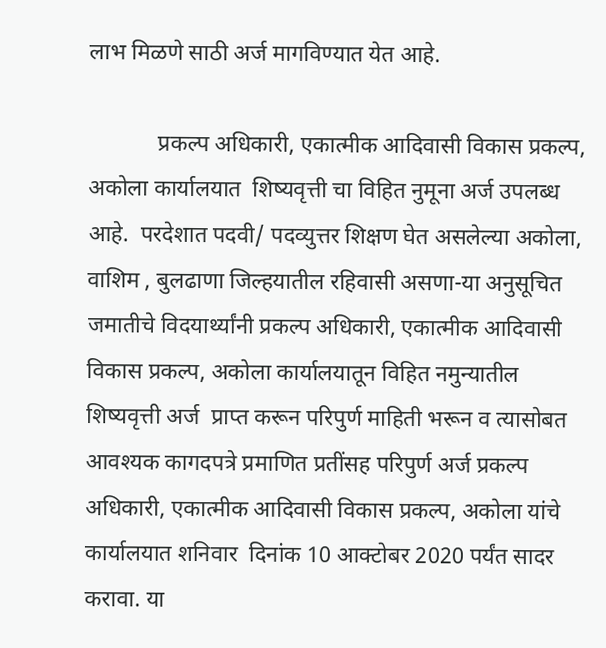लाभ मिळणे साठी अर्ज मागविण्यात येत आहे.

            प्रकल्प अधिकारी, एकात्मीक आदिवासी विकास प्रकल्प, अकोला कार्यालयात  शिष्यवृत्ती चा विहित नुमूना अर्ज उपलब्ध आहे.  परदेशात पदवी/ पदव्युत्तर शिक्षण घेत असलेल्या अकोला, वाशिम , बुलढाणा जिल्हयातील रहिवासी असणा-या अनुसूचित जमातीचे विदयार्थ्यांनी प्रकल्प अधिकारी, एकात्मीक आदिवासी विकास प्रकल्प, अकोला कार्यालयातून विहित नमुन्यातील शिष्यवृत्ती अर्ज  प्राप्त करून परिपुर्ण माहिती भरून व त्यासोबत आवश्यक कागदपत्रे प्रमाणित प्रतींसह परिपुर्ण अर्ज प्रकल्प अधिकारी, एकात्मीक आदिवासी विकास प्रकल्प, अकोला यांचे कार्यालयात शनिवार  दिनांक 10 आक्टोबर 2020 पर्यंत सादर करावा. या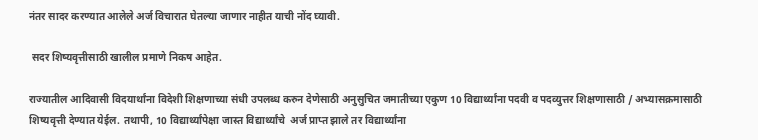नंतर सादर करण्यात आलेले अर्ज विचारात घेतल्या जाणार नाहीत याची नोंद घ्यावी.

 सदर शिष्यवृत्तीसाठी खालील प्रमाणे निकष आहेत.

राज्यातील आदिवासी विदयार्थांना विदेशी शिक्षणाच्या संधी उपलब्ध करुन देणेसाठी अनुसुचित जमातीच्या एकुण 10 विद्यार्थ्यांना पदवी व पदव्युत्तर शिक्षणासाठी / अभ्यासक्रमासाठी शिष्यवृत्ती देण्यात येईल. तथापी, 10 विद्यार्थ्यांपेक्षा जास्त विद्यार्थ्यांचे  अर्ज प्राप्त झाले तर विद्यार्थ्यांना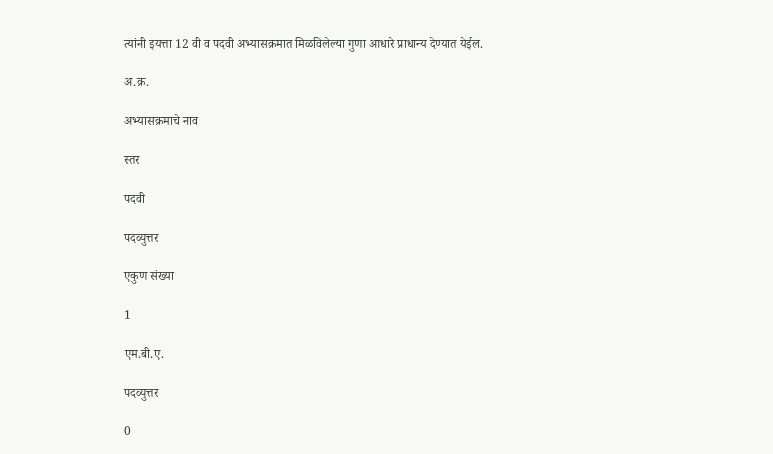त्यांनी इयत्ता 12 वी व पदवी अभ्यासक्रमात मिळविलेल्या गुणा आधारे प्राधान्य देण्यात येईल.

अ.क्र.

अभ्यासक्रमाचे नाव

स्तर

पदवी

पदव्युत्तर

एकुण संख्या

1

एम.बी.ए.

पदव्युत्तर

0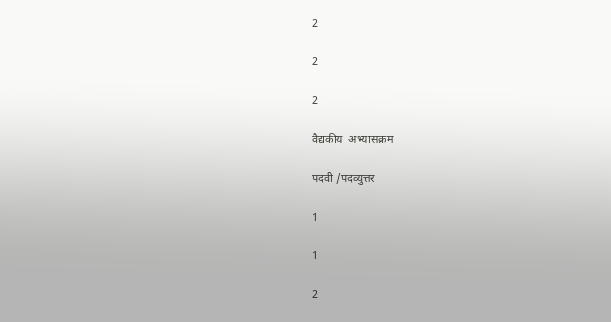2

2

2

वैद्यकीय  अभ्यासक्रम

पदवी /पदव्युत्तर

1

1

2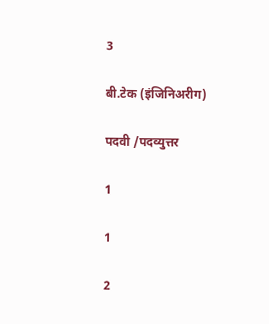3

बी.टेक (इंजिनिअरीग)

पदवी /पदव्युत्तर

1

1

2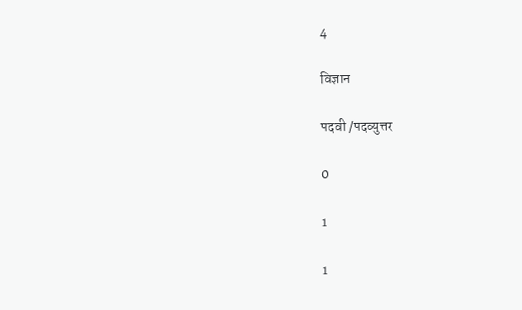4

विज्ञान

पदवी /पदव्युत्तर

0

1

1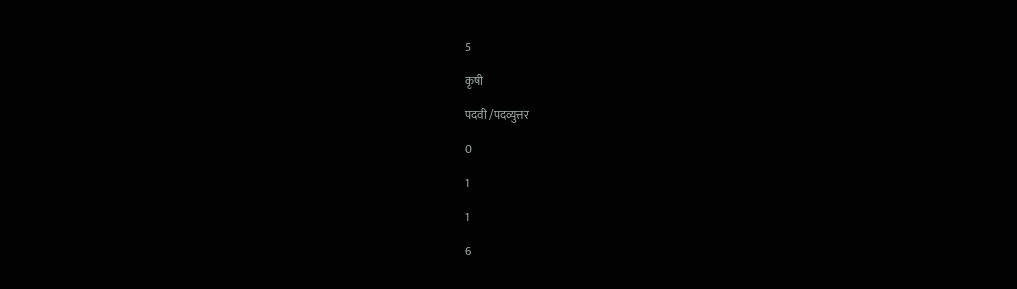5

कृषी

पदवी /पदव्युत्तर

0

1

1

6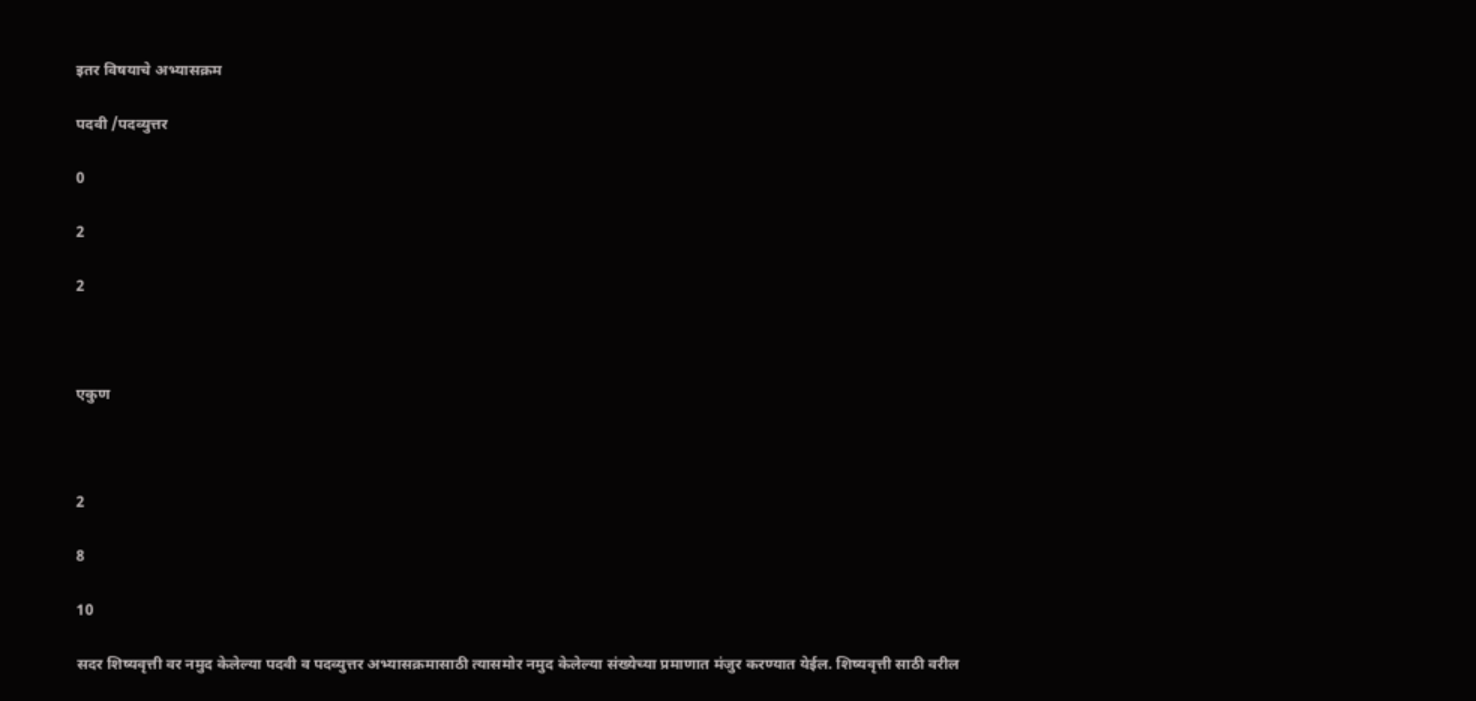इतर विषयाचे अभ्यासक्रम

पदवी /पदव्युत्तर

0

2

2



एकुण



2

8

10

सदर शिष्यवृत्ती वर नमुद केलेल्या पदवी व पदव्युत्तर अभ्यासक्रमासाठी त्यासमोर नमुद केलेल्या संख्येच्या प्रमाणात मंजुर करण्यात येईल. शिष्यवृत्ती साठी वरील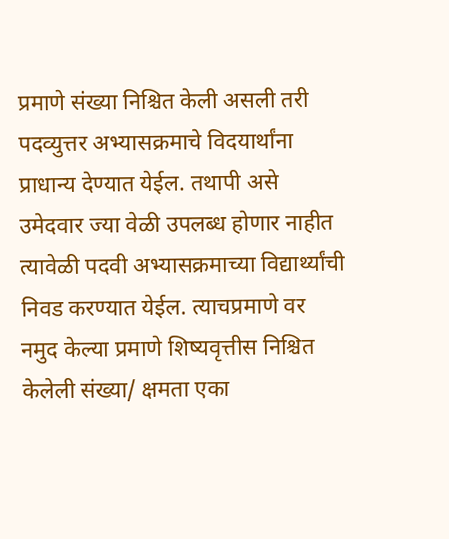प्रमाणे संख्या निश्चित केली असली तरी पदव्युत्तर अभ्यासक्रमाचे विदयार्थांना  प्राधान्य देण्यात येईल. तथापी असे उमेदवार ज्या वेळी उपलब्ध होणार नाहीत त्यावेळी पदवी अभ्यासक्रमाच्या विद्यार्थ्यांची निवड करण्यात येईल. त्याचप्रमाणे वर नमुद केल्या प्रमाणे शिष्यवृत्तीस निश्चित केलेली संख्या/ क्षमता एका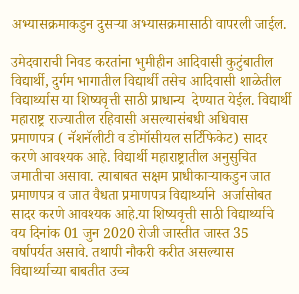अभ्यासक्रमाकडुन दुसऱ्या अभ्यासक्रमासाठी वापरली जाईल.

उमेदवाराची निवड करतांना भुमीहीन आदिवासी कुटुंबातील विद्यार्थी, दुर्गम भागातील विद्यार्थी तसेच आदिवासी शाळेतील विद्यार्थ्यास या शिष्यवृत्ती साठी प्राधान्य  देण्यात येईल. विद्यार्थी महाराष्ट्र राज्यातील रहिवासी असल्यासंबधी अधिवास प्रमाणपत्र ( नॅशनॅलीटी व डोमॉसीयल सर्टिफिकेट) सादर करणे आवश्यक आहे. विद्यार्थी महाराष्ट्रातील अनुसुचित जमातीचा असावा. त्याबाबत सक्षम प्राधीकाऱ्याकडुन जात प्रमाणपत्र व जात वैधता प्रमाणपत्र विद्यार्थ्याने  अर्जासोबत सादर करणे आवश्यक आहे.या शिष्यवृत्ती साठी विद्यार्थ्याचे वय दिनांक 01 जुन 2020 रोजी जास्तीत जास्त 35 वर्षापर्यत असावे. तथापी नौकरी करीत असल्यास विद्यार्थ्याच्या बाबतीत उच्च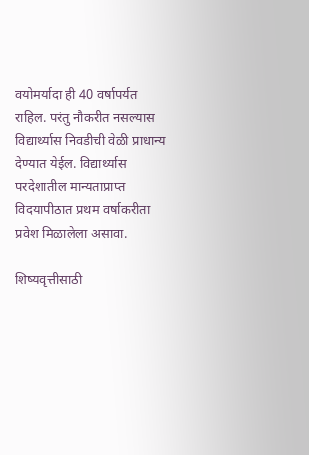वयोमर्यादा ही 40 वर्षापर्यत राहिल. परंतु नौकरीत नसल्यास विद्यार्थ्यास निवडीची वेळी प्राधान्य देण्यात येईल. विद्यार्थ्यास परदेशातील मान्यताप्राप्त विदयापीठात प्रथम वर्षाकरीता प्रवेश मिळालेला असावा.

शिष्यवृत्तीसाठी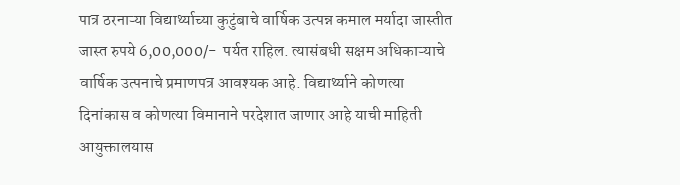पात्र ठरनाऱ्या विद्यार्थ्याच्या कुटुंबाचे वार्षिक उत्पन्न कमाल मर्यादा जास्तीत जास्त रुपये 6,00,000/-  पर्यत राहिल. त्यासंबधी सक्षम अधिकाऱ्याचे वार्षिक उत्पनाचे प्रमाणपत्र आवश्यक आहे. विद्यार्थ्याने कोणत्या दिनांकास व कोणत्या विमानाने परदेशात जाणार आहे याची माहिती आयुक्तालयास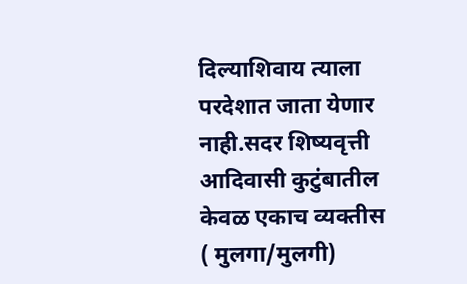दिल्याशिवाय त्याला परदेशात जाता येणार नाही.सदर शिष्यवृत्ती आदिवासी कुटुंबातील केवळ एकाच व्यक्तीस ( मुलगा/मुलगी)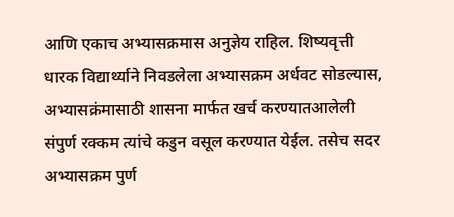आणि एकाच अभ्यासक्रमास अनुज्ञेय राहिल. शिष्यवृत्ती धारक विद्यार्थ्याने निवडलेला अभ्यासक्रम अर्धवट सोडल्यास, अभ्यासक्रंमासाठी शासना मार्फत खर्च करण्यातआलेली संपुर्ण रक्कम त्यांचे कडुन वसूल करण्यात येईल. तसेच सदर अभ्यासक्रम पुर्ण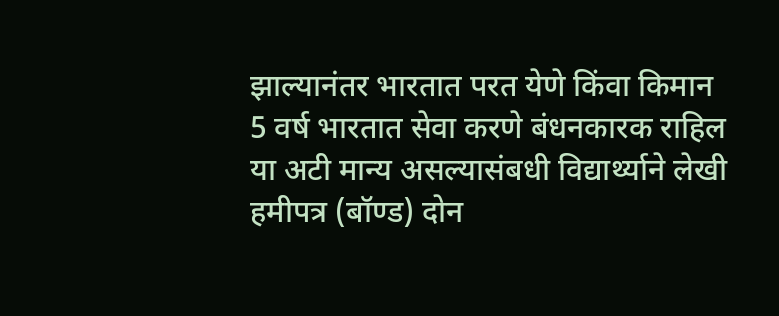झाल्यानंतर भारतात परत येणे किंवा किमान 5 वर्ष भारतात सेवा करणे बंधनकारक राहिल या अटी मान्य असल्यासंबधी विद्यार्थ्याने लेखी हमीपत्र (बॉण्ड) दोन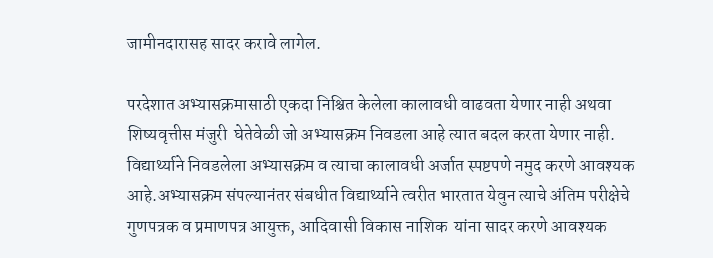जामीनदारासह सादर करावे लागेल.

परदेशात अभ्यासक्रमासाठी एकदा निश्चित केलेला कालावधी वाढवता येणार नाही अथवा शिष्यवृत्तीस मंजुरी  घेतेवेळी जो अभ्यासक्रम निवडला आहे त्यात बदल करता येणार नाही. विद्यार्थ्याने निवडलेला अभ्यासक्रम व त्याचा कालावधी अर्जात स्पष्टपणे नमुद करणे आवश्यक आहे.अभ्यासक्रम संपल्यानंतर संबधीत विद्यार्थ्याने त्वरीत भारतात येवुन त्याचे अंतिम परीक्षेचे गुणपत्रक व प्रमाणपत्र आयुक्त, आदिवासी विकास नाशिक  यांना सादर करणे आवश्यक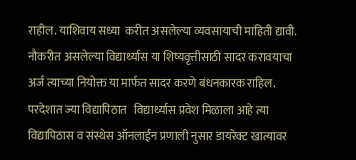राहील. याशिवाय सध्या  करीत असलेल्या व्यवसायाची माहिती द्यावी. नौकरीत असलेल्या विद्यार्थ्यास या शिष्यवृत्तीसाठी सादर करावयाचा अर्ज त्याच्या नियोक्त या मार्फत सादर करणे बंधनकारक राहिल. परदेशात ज्या विद्यापिठात   विद्यार्थ्यास प्रवेश मिळाला आहे त्या विद्यापिठास व संस्थेस ऑनलाईन प्रणाली नुसार डायरेक्ट खात्यावर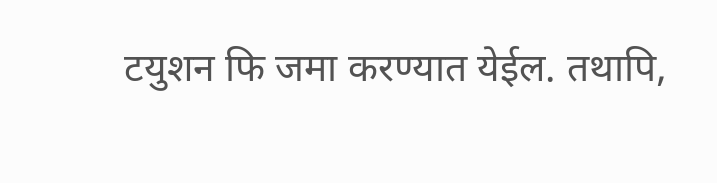टयुशन फि जमा करण्यात येईल. तथापि,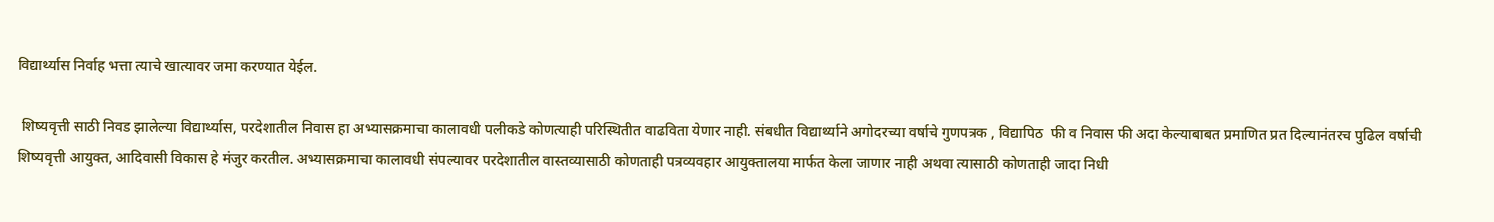विद्यार्थ्यास निर्वाह भत्ता त्याचे खात्यावर जमा करण्यात येईल.

 शिष्यवृत्ती साठी निवड झालेल्या विद्यार्थ्यास, परदेशातील निवास हा अभ्यासक्रमाचा कालावधी पलीकडे कोणत्याही परिस्थितीत वाढविता येणार नाही. संबधीत विद्यार्थ्याने अगोदरच्या वर्षाचे गुणपत्रक , विद्यापिठ  फी व निवास फी अदा केल्याबाबत प्रमाणित प्रत दिल्यानंतरच पुढिल वर्षाची शिष्यवृत्ती आयुक्त, आदिवासी विकास हे मंजुर करतील. अभ्यासक्रमाचा कालावधी संपल्यावर परदेशातील वास्तव्यासाठी कोणताही पत्रव्यवहार आयुक्तालया मार्फत केला जाणार नाही अथवा त्यासाठी कोणताही जादा निधी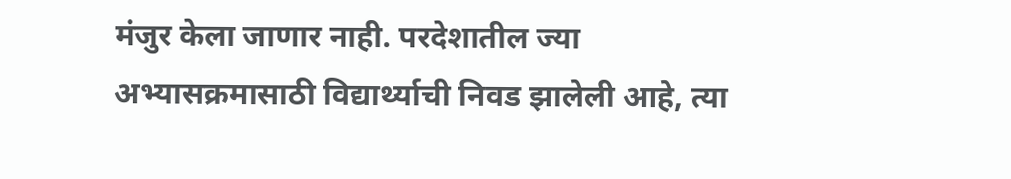मंजुर केला जाणार नाही. परदेशातील ज्या अभ्यासक्रमासाठी विद्यार्थ्याची निवड झालेली आहे, त्या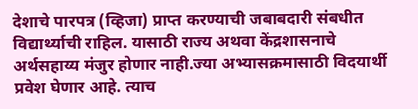देशाचे पारपत्र (व्हिजा) प्राप्त करण्याची जबाबदारी संबधीत विद्यार्थ्याची राहिल. यासाठी राज्य अथवा केंद्रशासनाचे अर्थसहाय्य मंजुर होणार नाही.ज्या अभ्यासक्रमासाठी विदयार्थी प्रवेश घेणार आहे. त्याच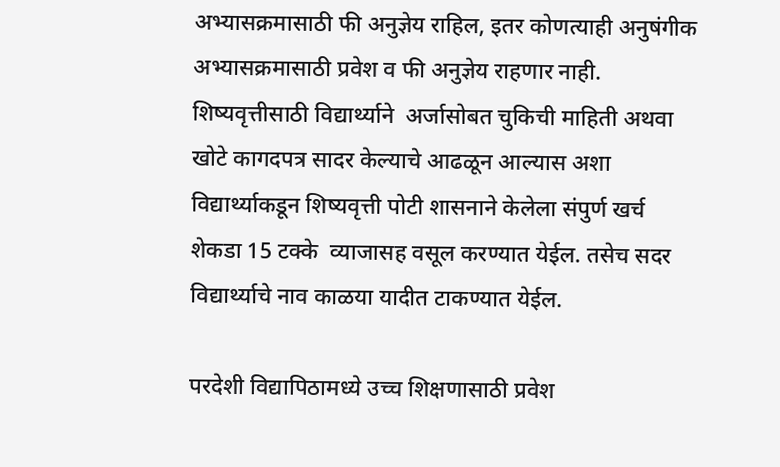अभ्यासक्रमासाठी फी अनुज्ञेय राहिल, इतर कोणत्याही अनुषंगीक अभ्यासक्रमासाठी प्रवेश व फी अनुज्ञेय राहणार नाही. शिष्यवृत्तीसाठी विद्यार्थ्याने  अर्जासोबत चुकिची माहिती अथवा खोटे कागदपत्र सादर केल्याचे आढळून आल्यास अशा विद्यार्थ्याकडून शिष्यवृत्ती पोटी शासनाने केलेला संपुर्ण खर्च शेकडा 15 टक्के  व्याजासह वसूल करण्यात येईल. तसेच सदर विद्यार्थ्याचे नाव काळया यादीत टाकण्यात येईल.

परदेशी विद्यापिठामध्ये उच्च शिक्षणासाठी प्रवेश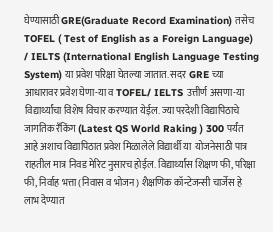घेण्यासाठी GRE(Graduate Record Examination) तसेच TOFEL ( Test of English as a Foreign Language) / IELTS (International English Language Testing System) या प्रवेश परिक्षा घेतल्या जातात. सदर GRE च्या आधारावर प्रवेश घेणा-या व TOFEL/ IELTS उत्तीर्ण असणा-या विद्यार्थ्यांचा विशेष विचार करण्यात येईल. ज्या परदेशी विद्यापिठाचे  जागतिक रँकिंग (Latest QS World Raking ) 300 पर्यंत आहे अशाच विद्यापिठात प्रवेश मिळालेले विद्यार्थी या  योजनेसाठी पात्र राहतील मात्र निवड मेरिट नुसारच होईल. विद्यार्थ्यांस शिक्षण फी, परिक्षा फी, निर्वाह भत्ता (निवास व भोजन) शैक्षणिक कॉन्टेजन्सी चार्जेस हे लाभ देण्यात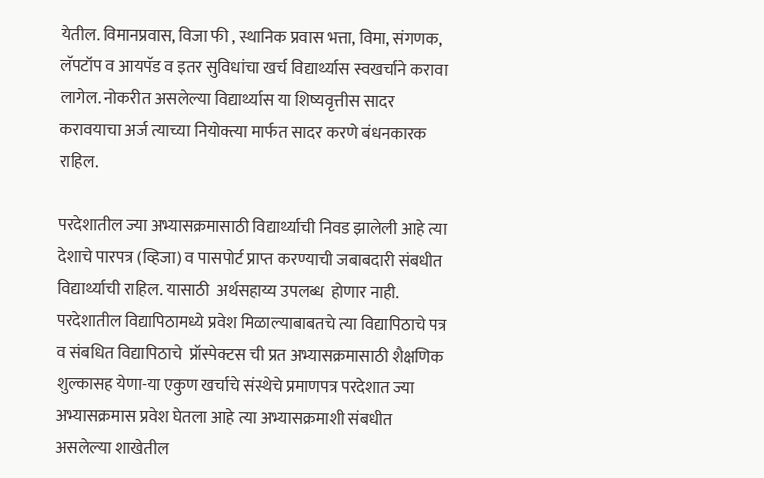येतील. विमानप्रवास, विजा फी , स्थानिक प्रवास भत्ता, विमा, संगणक, लॅपटॉप व आयपॅड व इतर सुविधांचा खर्च विद्यार्थ्यास स्वखर्चाने करावा लागेल. नोकरीत असलेल्या विद्यार्थ्यास या शिष्यवृत्तीस सादर करावयाचा अर्ज त्याच्या नियोक्त्या मार्फत सादर करणे बंधनकारक राहिल.

परदेशातील ज्या अभ्यासक्रमासाठी विद्यार्थ्याची निवड झालेली आहे त्या देशाचे पारपत्र (व्हिजा) व पासपोर्ट प्राप्त करण्याची जबाबदारी संबधीत विद्यार्थ्याची राहिल. यासाठी  अर्थसहाय्य उपलब्ध  होणार नाही. परदेशातील विद्यापिठामध्ये प्रवेश मिळाल्याबाबतचे त्या विद्यापिठाचे पत्र व संबधित विद्यापिठाचे  प्रॉस्पेक्टस ची प्रत अभ्यासक्रमासाठी शैक्षणिक शुल्कासह येणा-या एकुण खर्चाचे संस्थेचे प्रमाणपत्र परदेशात ज्या अभ्यासक्रमास प्रवेश घेतला आहे त्या अभ्यासक्रमाशी संबधीत असलेल्या शाखेतील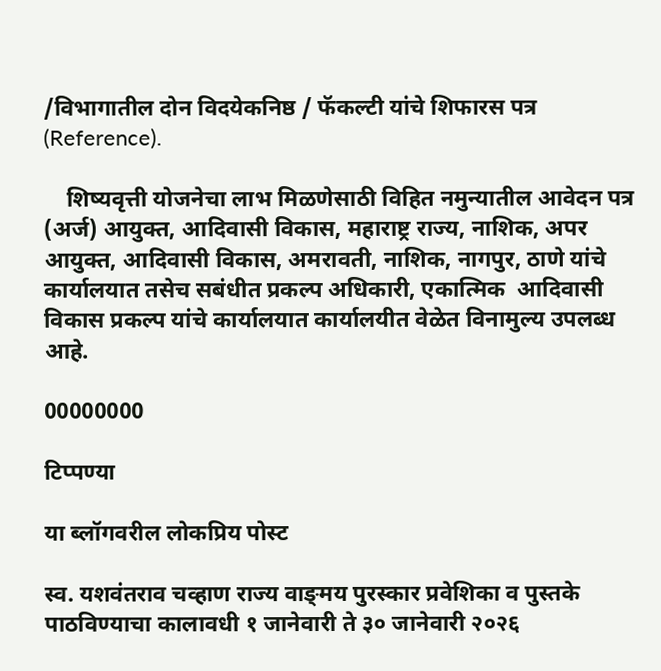/विभागातील दोन विदयेकनिष्ठ / फॅकल्टी यांचे शिफारस पत्र (Reference).

    शिष्यवृत्ती योजनेचा लाभ मिळणेसाठी विहित नमुन्यातील आवेदन पत्र (अर्ज) आयुक्त, आदिवासी विकास, महाराष्ट्र राज्य, नाशिक, अपर आयुक्त, आदिवासी विकास, अमरावती, नाशिक, नागपुर, ठाणे यांचे कार्यालयात तसेच सबंधीत प्रकल्प अधिकारी, एकात्मिक  आदिवासी विकास प्रकल्प यांचे कार्यालयात कार्यालयीत वेळेत विनामुल्य उपलब्ध आहे.

00000000

टिप्पण्या

या ब्लॉगवरील लोकप्रिय पोस्ट

स्व. यशवंतराव चव्हाण राज्य वाङ्‌मय पुरस्कार प्रवेशिका व पुस्तके पाठविण्याचा कालावधी १ जानेवारी ते ३० जानेवारी २०२६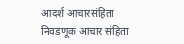आदर्श आचारसंहिता निवडणूक आचार संहिता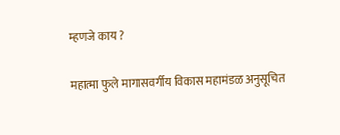म्हणजे काय ?

महात्मा फुले मागासवर्गीय विकास महामंडळ अनुसूचित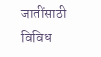जातींसाठी विविध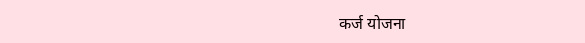कर्ज योजना